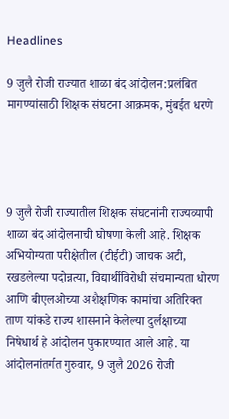Headlines

9 जुलै रोजी राज्यात शाळा बंद आंदोलन:प्रलंबित मागण्यांसाठी शिक्षक संघटना आक्रमक, मुंबईत धरणे




9 जुलै रोजी राज्यातील शिक्षक संघटनांनी राज्यव्यापी शाळा बंद आंदोलनाची घोषणा केली आहे. शिक्षक अभियोग्यता परीक्षेतील (टीईटी) जाचक अटी, रखडलेल्या पदोन्नत्या, विद्यार्थीविरोधी संचमान्यता धोरण आणि बीएलओच्या अशैक्षणिक कामांचा अतिरिक्त ताण यांकडे राज्य शासनाने केलेल्या दुर्लक्षाच्या निषेधार्थ हे आंदोलन पुकारण्यात आले आहे. या आंदोलनांतर्गत गुरुवार, 9 जुलै 2026 रोजी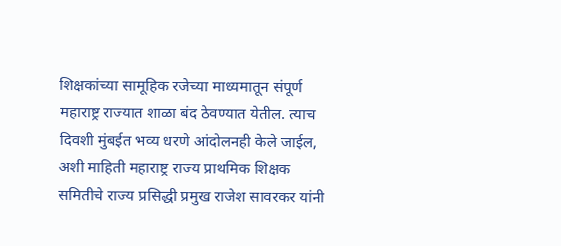शिक्षकांच्या सामूहिक रजेच्या माध्यमातून संपूर्ण महाराष्ट्र राज्यात शाळा बंद ठेवण्यात येतील. त्याच दिवशी मुंबईत भव्य धरणे आंदोलनही केले जाईल, अशी माहिती महाराष्ट्र राज्य प्राथमिक शिक्षक समितीचे राज्य प्रसिद्धी प्रमुख राजेश सावरकर यांनी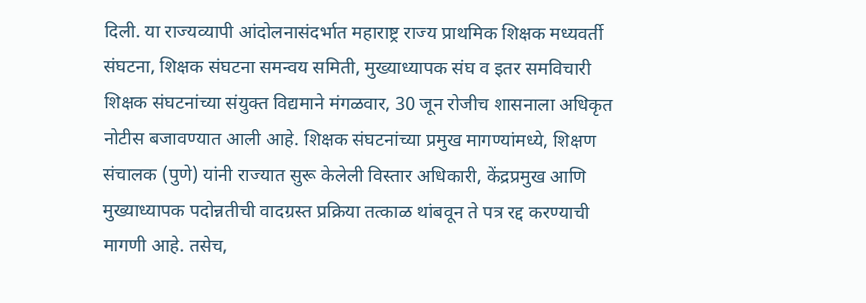दिली. या राज्यव्यापी आंदोलनासंदर्भात महाराष्ट्र राज्य प्राथमिक शिक्षक मध्यवर्ती संघटना, शिक्षक संघटना समन्वय समिती, मुख्याध्यापक संघ व इतर समविचारी शिक्षक संघटनांच्या संयुक्त विद्यमाने मंगळवार, 30 जून रोजीच शासनाला अधिकृत नोटीस बजावण्यात आली आहे. शिक्षक संघटनांच्या प्रमुख मागण्यांमध्ये, शिक्षण संचालक (पुणे) यांनी राज्यात सुरू केलेली विस्तार अधिकारी, केंद्रप्रमुख आणि मुख्याध्यापक पदोन्नतीची वादग्रस्त प्रक्रिया तत्काळ थांबवून ते पत्र रद्द करण्याची मागणी आहे. तसेच,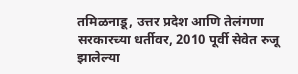तमिळनाडू, उत्तर प्रदेश आणि तेलंगणा सरकारच्या धर्तीवर, 2010 पूर्वी सेवेत रुजू झालेल्या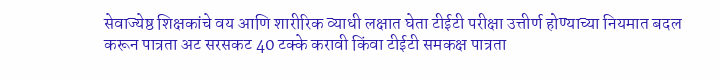सेवाज्येष्ठ शिक्षकांचे वय आणि शारीरिक व्याधी लक्षात घेता टीईटी परीक्षा उत्तीर्ण होण्याच्या नियमात बदल करून पात्रता अट सरसकट 40 टक्के करावी किंवा टीईटी समकक्ष पात्रता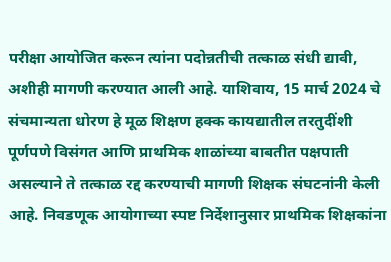परीक्षा आयोजित करून त्यांना पदोन्नतीची तत्काळ संधी द्यावी, अशीही मागणी करण्यात आली आहे. याशिवाय, 15 मार्च 2024 चे संचमान्यता धोरण हे मूळ शिक्षण हक्क कायद्यातील तरतुदींशी पूर्णपणे विसंगत आणि प्राथमिक शाळांच्या बाबतीत पक्षपाती असल्याने ते तत्काळ रद्द करण्याची मागणी शिक्षक संघटनांनी केली आहे. निवडणूक आयोगाच्या स्पष्ट निर्देशानुसार प्राथमिक शिक्षकांना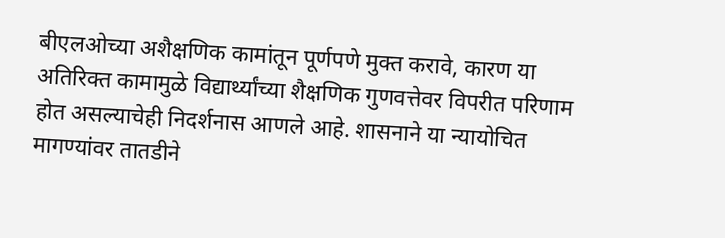बीएलओच्या अशैक्षणिक कामांतून पूर्णपणे मुक्त करावे, कारण या अतिरिक्त कामामुळे विद्यार्थ्यांच्या शैक्षणिक गुणवत्तेवर विपरीत परिणाम होत असल्याचेही निदर्शनास आणले आहे. शासनाने या न्यायोचित मागण्यांवर तातडीने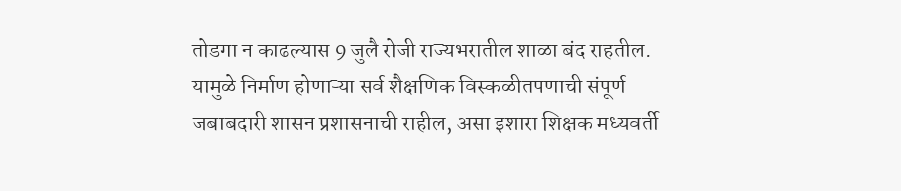तोडगा न काढल्यास 9 जुलै रोजी राज्यभरातील शाळा बंद राहतील. यामुळे निर्माण होणाऱ्या सर्व शैक्षणिक विस्कळीतपणाची संपूर्ण जबाबदारी शासन प्रशासनाची राहील, असा इशारा शिक्षक मध्यवर्ती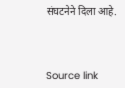संघटनेने दिला आहे.



Source link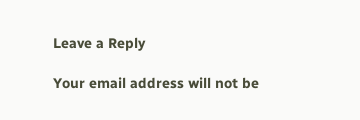Leave a Reply

Your email address will not be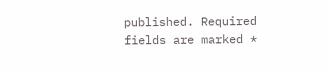published. Required fields are marked *